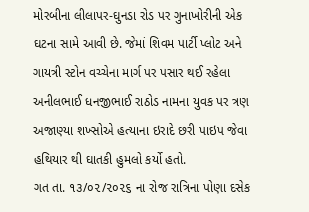મોરબીના લીલાપર-ઘુનડા રોડ પર ગુનાખોરીની એક ઘટના સામે આવી છે. જેમાં શિવમ પાર્ટી પ્લોટ અને ગાયત્રી સ્ટોન વચ્ચેના માર્ગ પર પસાર થઈ રહેલા અનીલભાઈ ધનજીભાઈ રાઠોડ નામના યુવક પર ત્રણ અજાણ્યા શખ્સોએ હત્યાના ઇરાદે છરી પાઇપ જેવા હથિયાર થી ઘાતકી હુમલો કર્યો હતો.
ગત તા. ૧૩/૦૨/૨૦૨૬ ના રોજ રાત્રિના પોણા દસેક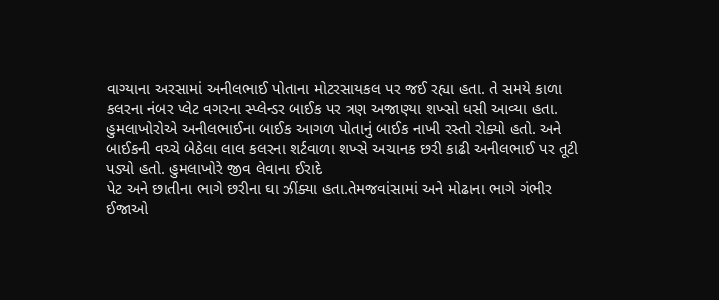વાગ્યાના અરસામાં અનીલભાઈ પોતાના મોટરસાયકલ પર જઈ રહ્યા હતા. તે સમયે કાળા કલરના નંબર પ્લેટ વગરના સ્પ્લેન્ડર બાઈક પર ત્રણ અજાણ્યા શખ્સો ધસી આવ્યા હતા. હુમલાખોરોએ અનીલભાઈના બાઈક આગળ પોતાનું બાઈક નાખી રસ્તો રોક્યો હતો. અને
બાઈકની વચ્ચે બેઠેલા લાલ કલરના શર્ટવાળા શખ્સે અચાનક છરી કાઢી અનીલભાઈ પર તૂટી પડ્યો હતો. હુમલાખોરે જીવ લેવાના ઈરાદે
પેટ અને છાતીના ભાગે છરીના ઘા ઝીંક્યા હતા.તેમજવાંસામાં અને મોઢાના ભાગે ગંભીર ઈજાઓ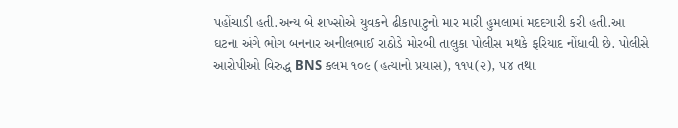પહોંચાડી હતી.અન્ય બે શખ્સોએ યુવકને ઢીકાપાટુનો માર મારી હુમલામાં મદદગારી કરી હતી.આ ઘટના અંગે ભોગ બનનાર અનીલભાઈ રાઠોડે મોરબી તાલુકા પોલીસ મથકે ફરિયાદ નોંધાવી છે. પોલીસે આરોપીઓ વિરુદ્ધ BNS કલમ ૧૦૯ (હત્યાનો પ્રયાસ), ૧૧૫(૨), ૫૪ તથા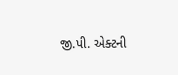જી.પી. એક્ટની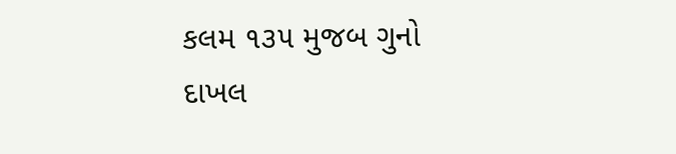કલમ ૧૩૫ મુજબ ગુનો દાખલ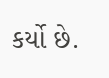કર્યો છે.